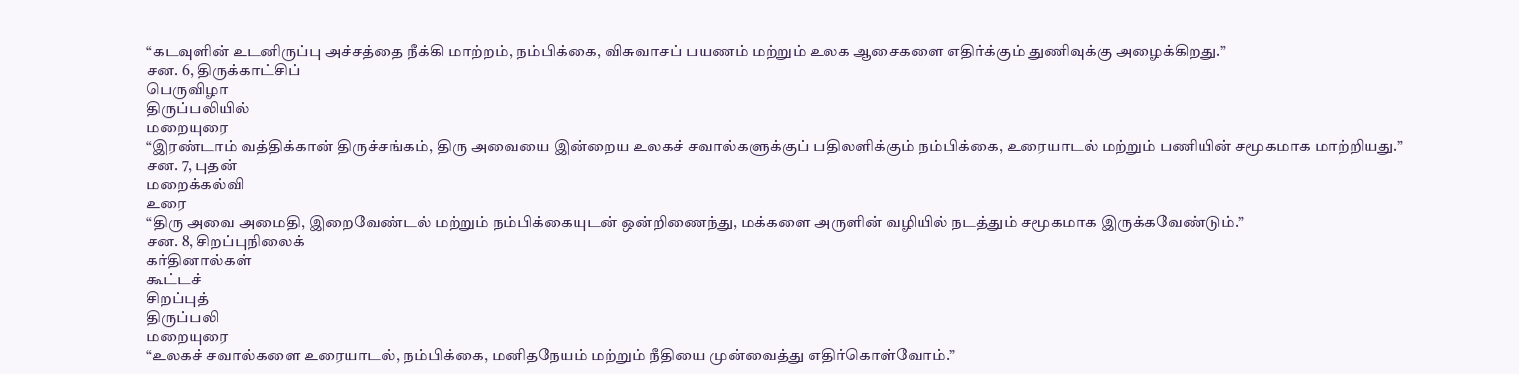“கடவுளின் உடனிருப்பு அச்சத்தை நீக்கி மாற்றம், நம்பிக்கை, விசுவாசப் பயணம் மற்றும் உலக ஆசைகளை எதிர்க்கும் துணிவுக்கு அழைக்கிறது.”
சன. 6, திருக்காட்சிப்
பெருவிழா
திருப்பலியில்
மறையுரை
“இரண்டாம் வத்திக்கான் திருச்சங்கம், திரு அவையை இன்றைய உலகச் சவால்களுக்குப் பதிலளிக்கும் நம்பிக்கை, உரையாடல் மற்றும் பணியின் சமூகமாக மாற்றியது.”
சன. 7, புதன்
மறைக்கல்வி
உரை
“திரு அவை அமைதி, இறைவேண்டல் மற்றும் நம்பிக்கையுடன் ஒன்றிணைந்து, மக்களை அருளின் வழியில் நடத்தும் சமூகமாக இருக்கவேண்டும்.”
சன. 8, சிறப்புநிலைக்
கர்தினால்கள்
கூட்டச்
சிறப்புத்
திருப்பலி
மறையுரை
“உலகச் சவால்களை உரையாடல், நம்பிக்கை, மனிதநேயம் மற்றும் நீதியை முன்வைத்து எதிர்கொள்வோம்.”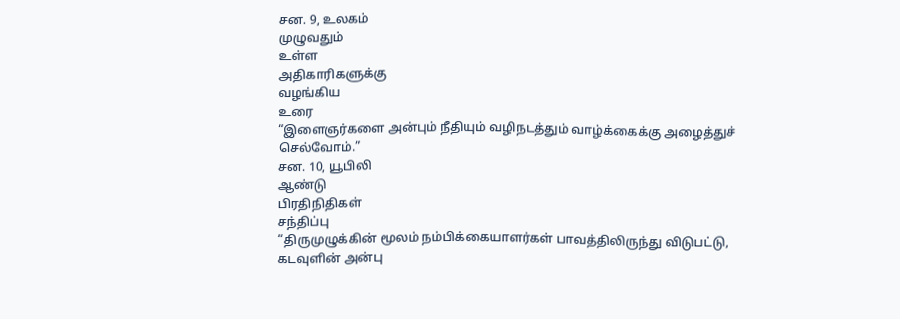சன. 9, உலகம்
முழுவதும்
உள்ள
அதிகாரிகளுக்கு
வழங்கிய
உரை
“இளைஞர்களை அன்பும் நீதியும் வழிநடத்தும் வாழ்க்கைக்கு அழைத்துச் செல்வோம்.”
சன. 10, யூபிலி
ஆண்டு
பிரதிநிதிகள்
சந்திப்பு
“திருமுழுக்கின் மூலம் நம்பிக்கையாளர்கள் பாவத்திலிருந்து விடுபட்டு, கடவுளின் அன்பு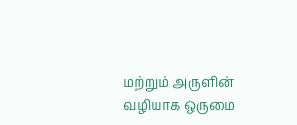மற்றும் அருளின் வழியாக ஒருமை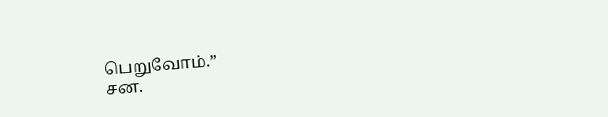பெறுவோம்.”
சன.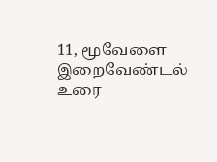11, மூவேளை
இறைவேண்டல்
உரை